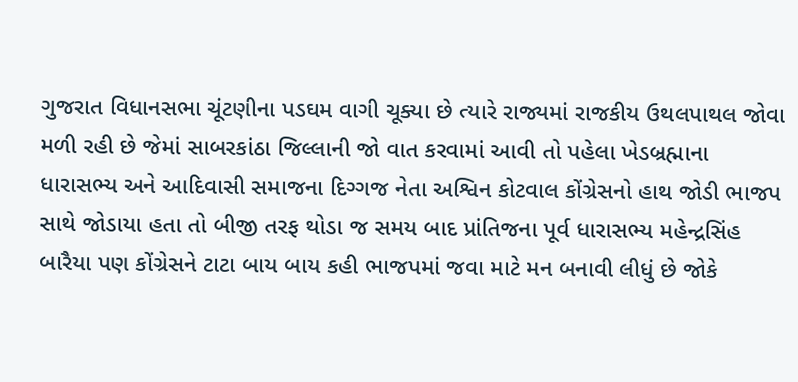ગુજરાત વિધાનસભા ચૂંટણીના પડઘમ વાગી ચૂક્યા છે ત્યારે રાજ્યમાં રાજકીય ઉથલપાથલ જોવા મળી રહી છે જેમાં સાબરકાંઠા જિલ્લાની જો વાત કરવામાં આવી તો પહેલા ખેડબ્રહ્માના ધારાસભ્ય અને આદિવાસી સમાજના દિગ્ગજ નેતા અશ્વિન કોટવાલ કોંગ્રેસનો હાથ જોડી ભાજપ સાથે જોડાયા હતા તો બીજી તરફ થોડા જ સમય બાદ પ્રાંતિજના પૂર્વ ધારાસભ્ય મહેન્દ્રસિંહ બારૈયા પણ કોંગ્રેસને ટાટા બાય બાય કહી ભાજપમાં જવા માટે મન બનાવી લીધું છે જોકે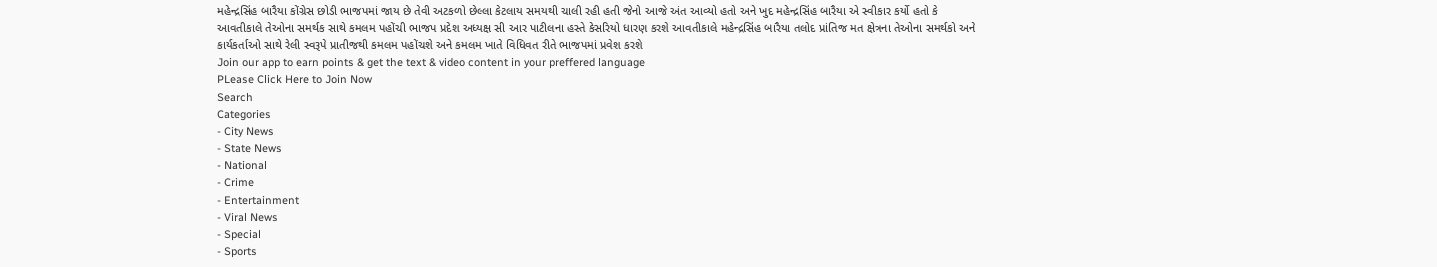મહેન્દ્રસિંહ બારૈયા કોંગ્રેસ છોડી ભાજપમાં જાય છે તેવી અટકળો છેલ્લા કેટલાય સમયથી ચાલી રહી હતી જેનો આજે અંત આવ્યો હતો અને ખુદ મહેન્દ્રસિંહ બારૈયા એ સ્વીકાર કર્યો હતો કે આવતીકાલે તેઓના સમર્થક સાથે કમલમ પહોંચી ભાજપ પ્રદેશ અધ્યક્ષ સી આર પાટીલના હસ્તે કેસરિયો ધારણ કરશે આવતીકાલે મહેન્દ્રસિંહ બારૈયા તલોદ પ્રાંતિજ મત ક્ષેત્રના તેઓના સમર્થકો અને કાર્યકર્તાઓ સાથે રેલી સ્વરૂપે પ્રાતીજથી કમલમ પહોંચશે અને કમલમ ખાતે વિધિવત રીતે ભાજપમાં પ્રવેશ કરશે
Join our app to earn points & get the text & video content in your preffered language
PLease Click Here to Join Now
Search
Categories
- City News
- State News
- National
- Crime
- Entertainment
- Viral News
- Special
- Sports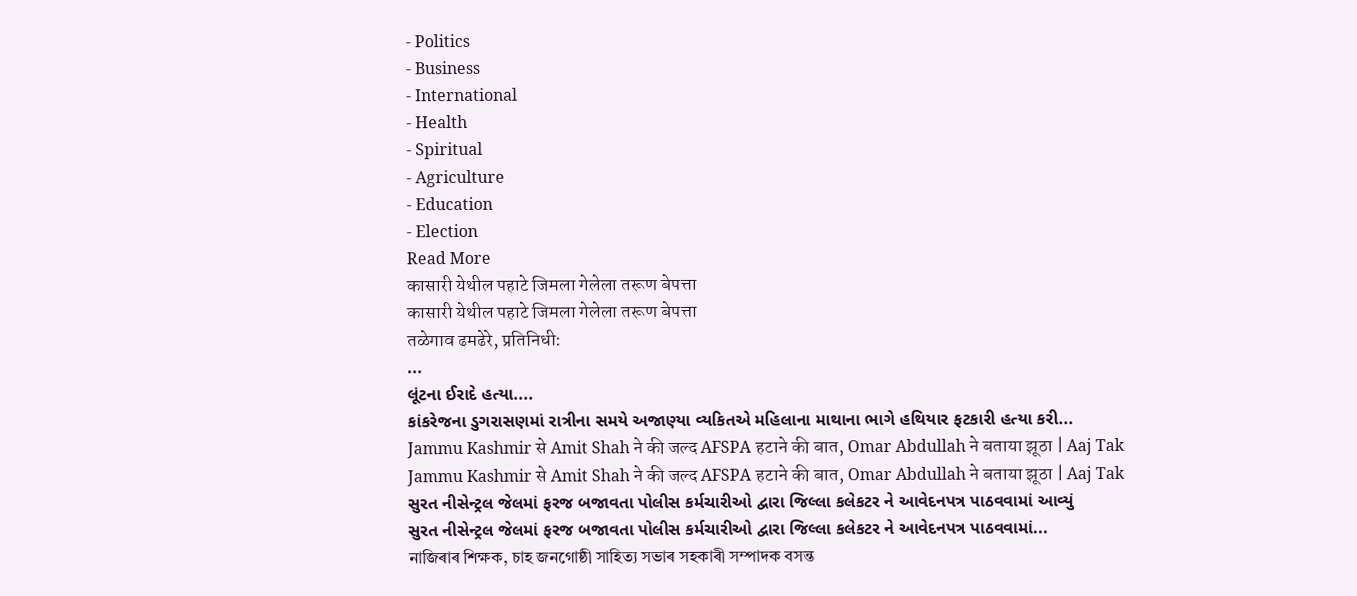- Politics
- Business
- International
- Health
- Spiritual
- Agriculture
- Education
- Election
Read More
कासारी येथील पहाटे जिमला गेलेला तरूण बेपत्ता
कासारी येथील पहाटे जिमला गेलेला तरूण बेपत्ता
तळेगाव ढमढेरे, प्रतिनिधी:
...
લૂંટના ઈરાદે હત્યા....
કાંકરેજના ડુગરાસણમાં રાત્રીના સમયે અજાણ્યા વ્યકિતએ મહિલાના માથાના ભાગે હથિયાર ફટકારી હત્યા કરી...
Jammu Kashmir से Amit Shah ने की जल्द AFSPA हटाने की बात, Omar Abdullah ने बताया झूठा | Aaj Tak
Jammu Kashmir से Amit Shah ने की जल्द AFSPA हटाने की बात, Omar Abdullah ने बताया झूठा | Aaj Tak
સુરત નીસેન્ટ્રલ જેલમાં ફરજ બજાવતા પોલીસ કર્મચારીઓ દ્વારા જિલ્લા કલેકટર ને આવેદનપત્ર પાઠવવામાં આવ્યું
સુરત નીસેન્ટ્રલ જેલમાં ફરજ બજાવતા પોલીસ કર્મચારીઓ દ્વારા જિલ્લા કલેકટર ને આવેદનપત્ર પાઠવવામાં...
নাজিৰাৰ শিক্ষক, চাহ জনগোষ্ঠী সাহিত্য সভাৰ সহকাৰী সম্পাদক বসন্ত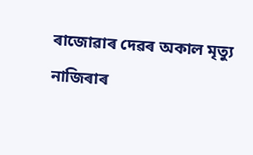ৰাজোৱাৰ দেৱৰ অকাল মৃত্যু
নাজিৰাৰ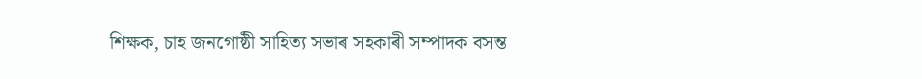শিক্ষক, চাহ জনগোষ্ঠী সাহিত্য সভাৰ সহকাৰী সম্পাদক বসন্ত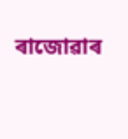ৰাজোৱাৰ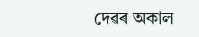দেৱৰ অকাল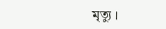মৃত্যু ।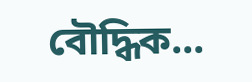বৌদ্ধিক...